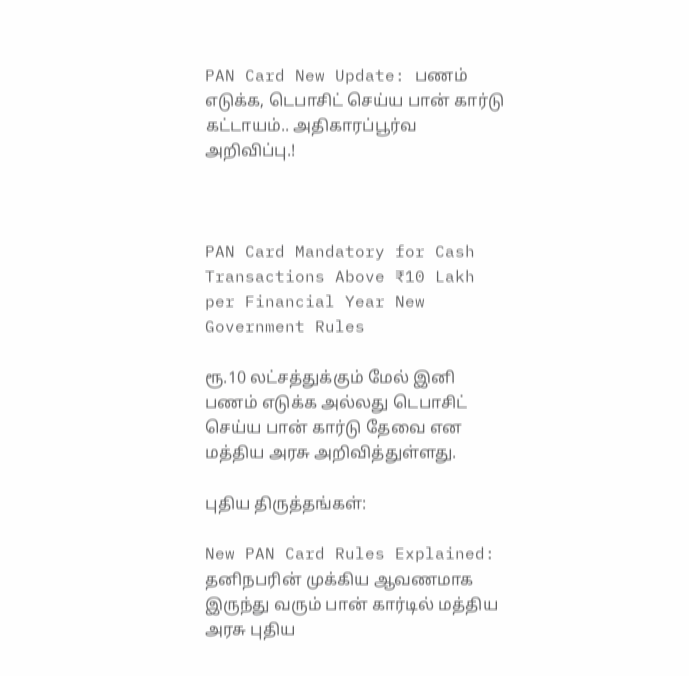PAN Card New Update: பணம் எடுக்க, டெபாசிட் செய்ய பான் கார்டு கட்டாயம்.. அதிகாரப்பூர்வ அறிவிப்பு.!



PAN Card Mandatory for Cash Transactions Above ₹10 Lakh per Financial Year New Government Rules

ரூ.10 லட்சத்துக்கும் மேல் இனி பணம் எடுக்க அல்லது டெபாசிட் செய்ய பான் கார்டு தேவை என மத்திய அரசு அறிவித்துள்ளது.

புதிய திருத்தங்கள்:

New PAN Card Rules Explained: தனிநபரின் முக்கிய ஆவணமாக இருந்து வரும் பான் கார்டில் மத்திய அரசு புதிய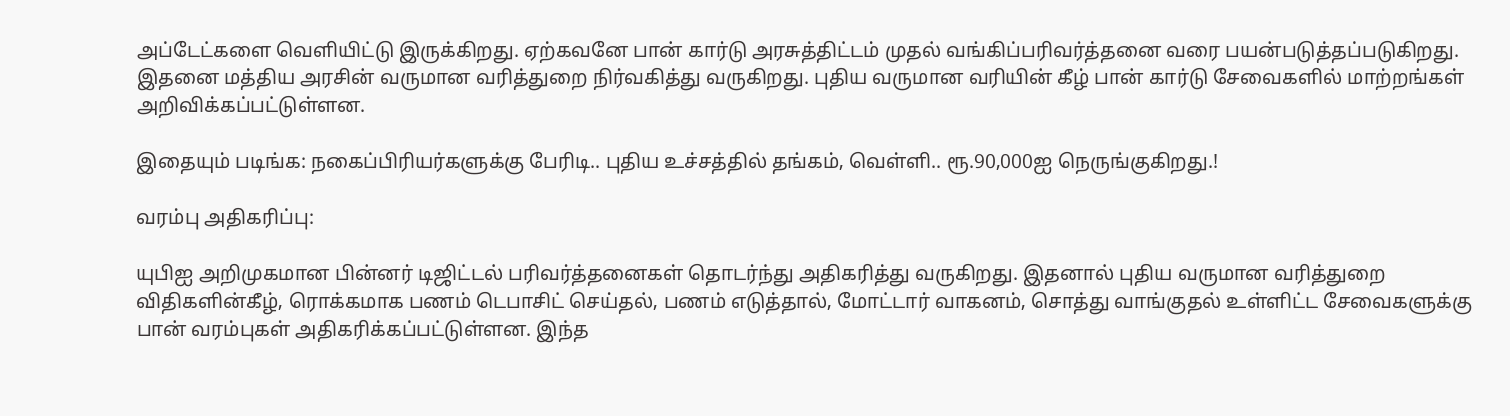அப்டேட்களை வெளியிட்டு இருக்கிறது. ஏற்கவனே பான் கார்டு அரசுத்திட்டம் முதல் வங்கிப்பரிவர்த்தனை வரை பயன்படுத்தப்படுகிறது. இதனை மத்திய அரசின் வருமான வரித்துறை நிர்வகித்து வருகிறது. புதிய வருமான வரியின் கீழ் பான் கார்டு சேவைகளில் மாற்றங்கள் அறிவிக்கப்பட்டுள்ளன.

இதையும் படிங்க: நகைப்பிரியர்களுக்கு பேரிடி.. புதிய உச்சத்தில் தங்கம், வெள்ளி.. ரூ.90,000ஐ நெருங்குகிறது.!

வரம்பு அதிகரிப்பு:

யுபிஐ அறிமுகமான பின்னர் டிஜிட்டல் பரிவர்த்தனைகள் தொடர்ந்து அதிகரித்து வருகிறது. இதனால் புதிய வருமான வரித்துறை விதிகளின்கீழ், ரொக்கமாக பணம் டெபாசிட் செய்தல், பணம் எடுத்தால், மோட்டார் வாகனம், சொத்து வாங்குதல் உள்ளிட்ட சேவைகளுக்கு பான் வரம்புகள் அதிகரிக்கப்பட்டுள்ளன. இந்த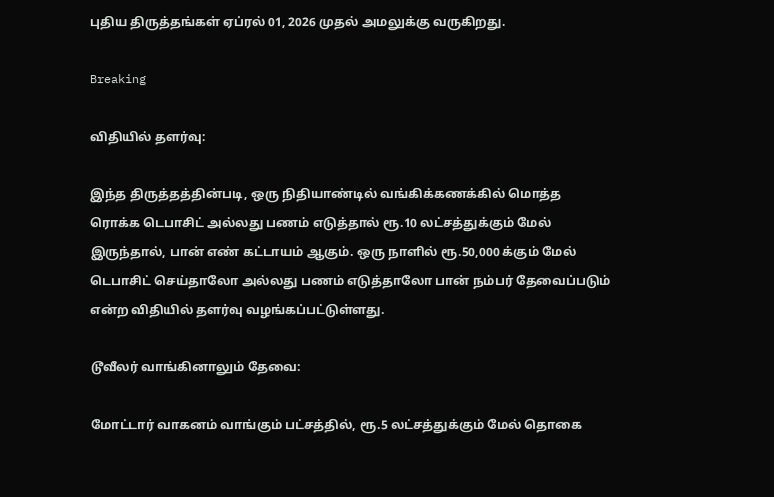புதிய திருத்தங்கள் ஏப்ரல் 01, 2026 முதல் அமலுக்கு வருகிறது.

Breaking

விதியில் தளர்வு:

இந்த திருத்தத்தின்படி, ஒரு நிதியாண்டில் வங்கிக்கணக்கில் மொத்த ரொக்க டெபாசிட் அல்லது பணம் எடுத்தால் ரூ.10 லட்சத்துக்கும் மேல் இருந்தால், பான் எண் கட்டாயம் ஆகும். ஒரு நாளில் ரூ.50,000 க்கும் மேல் டெபாசிட் செய்தாலோ அல்லது பணம் எடுத்தாலோ பான் நம்பர் தேவைப்படும் என்ற விதியில் தளர்வு வழங்கப்பட்டுள்ளது.

டூவீலர் வாங்கினாலும் தேவை:

மோட்டார் வாகனம் வாங்கும் பட்சத்தில், ரூ.5 லட்சத்துக்கும் மேல் தொகை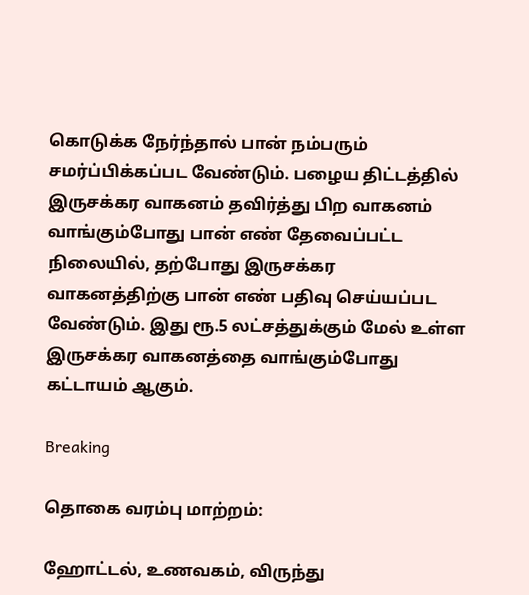கொடுக்க நேர்ந்தால் பான் நம்பரும் சமர்ப்பிக்கப்பட வேண்டும். பழைய திட்டத்தில் இருசக்கர வாகனம் தவிர்த்து பிற வாகனம் வாங்கும்போது பான் எண் தேவைப்பட்ட நிலையில், தற்போது இருசக்கர வாகனத்திற்கு பான் எண் பதிவு செய்யப்பட வேண்டும். இது ரூ.5 லட்சத்துக்கும் மேல் உள்ள இருசக்கர வாகனத்தை வாங்கும்போது கட்டாயம் ஆகும்.

Breaking

தொகை வரம்பு மாற்றம்:

ஹோட்டல், உணவகம், விருந்து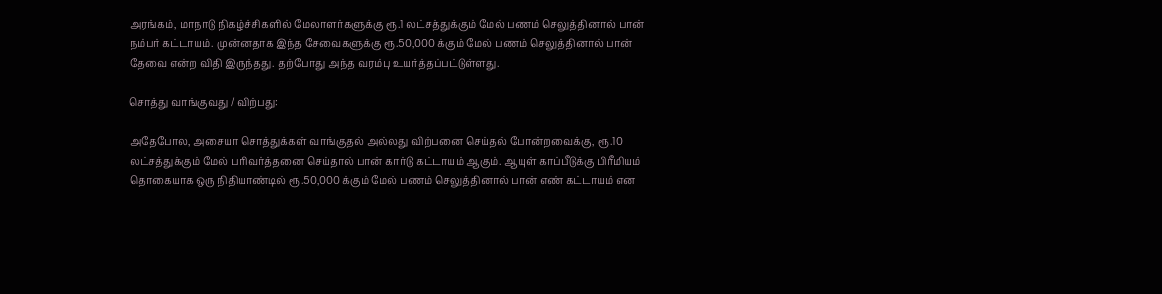அரங்கம், மாநாடு நிகழ்ச்சிகளில் மேலாளர்களுக்கு ரூ.1 லட்சத்துக்கும் மேல் பணம் செலுத்தினால் பான் நம்பர் கட்டாயம். முன்னதாக இந்த சேவைகளுக்கு ரூ.50,000 க்கும் மேல் பணம் செலுத்தினால் பான் தேவை என்ற விதி இருந்தது. தற்போது அந்த வரம்பு உயர்த்தப்பட்டுள்ளது.

சொத்து வாங்குவது / விற்பது:

அதேபோல, அசையா சொத்துக்கள் வாங்குதல் அல்லது விற்பனை செய்தல் போன்றவைக்கு, ரூ.10 லட்சத்துக்கும் மேல் பரிவர்த்தனை செய்தால் பான் கார்டு கட்டாயம் ஆகும். ஆயுள் காப்பீடுக்கு பிரீமியம் தொகையாக ஒரு நிதியாண்டில் ரூ.50,000 க்கும் மேல் பணம் செலுத்தினால் பான் எண் கட்டாயம் என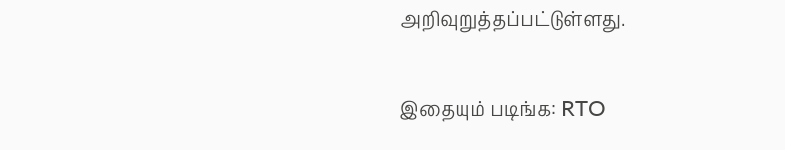அறிவுறுத்தப்பட்டுள்ளது.

இதையும் படிங்க: RTO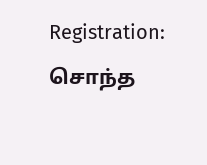Registration: சொந்த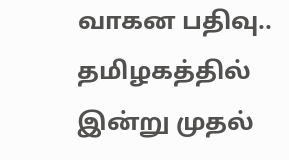வாகன பதிவு.. தமிழகத்தில் இன்று முதல்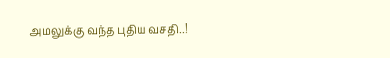அமலுக்கு வந்த புதிய வசதி..!